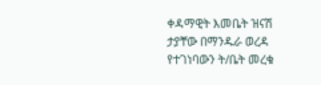ቀዳማዊት እመቤት ዝናሽ ታያቸው በማንዱራ ወረዳ የተገነባውን ት/ቤት መረቁ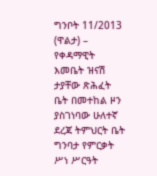ግንቦት 11/2013 (ዋልታ) – የቀዳማዊት እመቤት ዝናሽ ታያቸው ጽሕፈት ቤት በመተከል ዞን ያስገነባው ሁለተኛ ደረጃ ትምህርት ቤት ግንባታ የምርቃት ሥነ ሥርዓት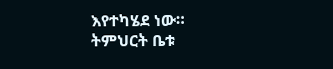እየተካሄደ ነው።
ትምህርት ቤቱ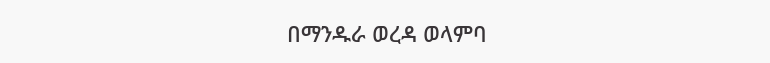በማንዱራ ወረዳ ወላምባ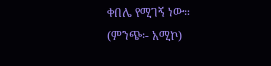ቀበሌ የሚገኝ ነው።
(ምንጭ፡- አሚኮ)